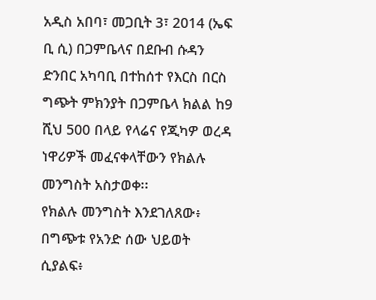አዲስ አበባ፣ መጋቢት 3፣ 2014 (ኤፍ ቢ ሲ) በጋምቤላና በደቡብ ሱዳን ድንበር አካባቢ በተከሰተ የእርስ በርስ ግጭት ምክንያት በጋምቤላ ክልል ከ9 ሺህ 500 በላይ የላሬና የጂካዎ ወረዳ ነዋሪዎች መፈናቀላቸውን የክልሉ መንግስት አስታወቀ፡፡
የክልሉ መንግስት እንደገለጸው፥ በግጭቱ የአንድ ሰው ህይወት ሲያልፍ፥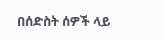በሰድስት ሰዎች ላይ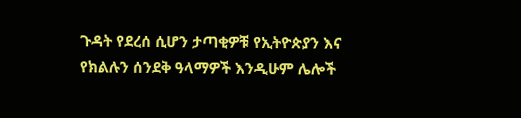ጉዳት የደረሰ ሲሆን ታጣቂዎቹ የኢትዮጵያን እና የክልሉን ሰንደቅ ዓላማዎች እንዲሁም ሌሎች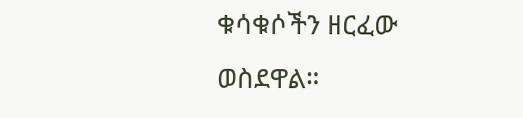ቁሳቁሶችን ዘርፈው ወስደዋል።